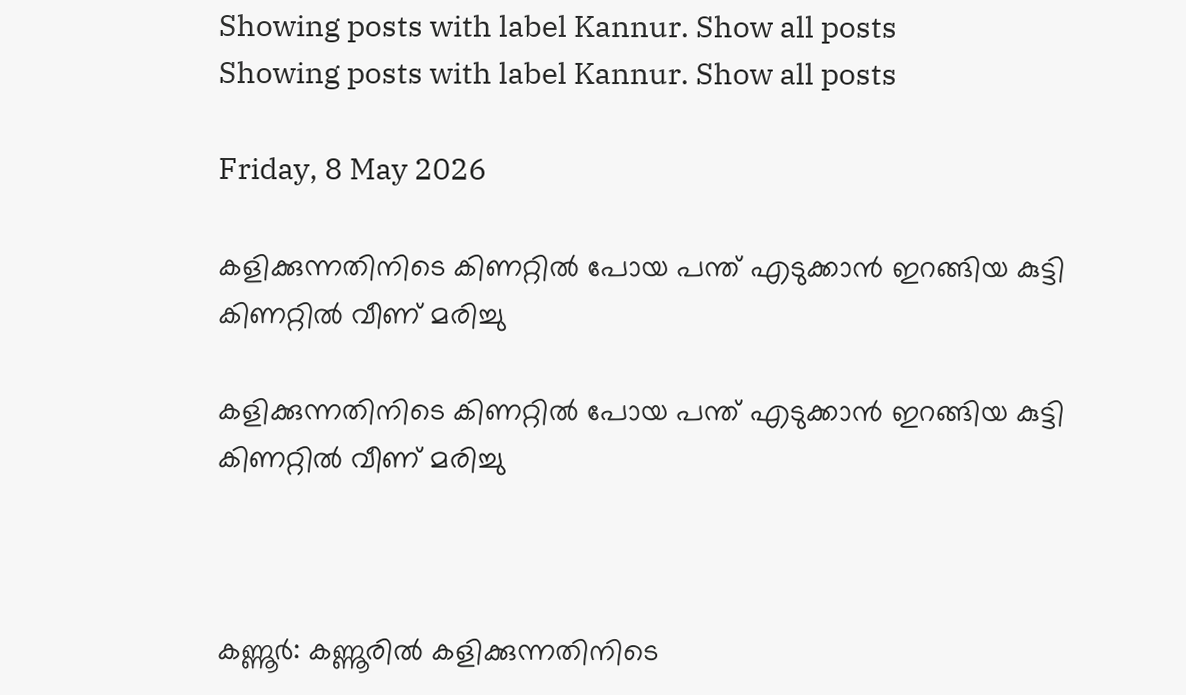Showing posts with label Kannur. Show all posts
Showing posts with label Kannur. Show all posts

Friday, 8 May 2026

കളിക്കുന്നതിനിടെ കിണറ്റിൽ പോയ പന്ത് എടുക്കാൻ ഇറങ്ങിയ കുട്ടി കിണറ്റിൽ വീണ് മരിച്ചു

കളിക്കുന്നതിനിടെ കിണറ്റിൽ പോയ പന്ത് എടുക്കാൻ ഇറങ്ങിയ കുട്ടി കിണറ്റിൽ വീണ് മരിച്ചു



കണ്ണൂർ: കണ്ണൂരിൽ കളിക്കുന്നതിനിടെ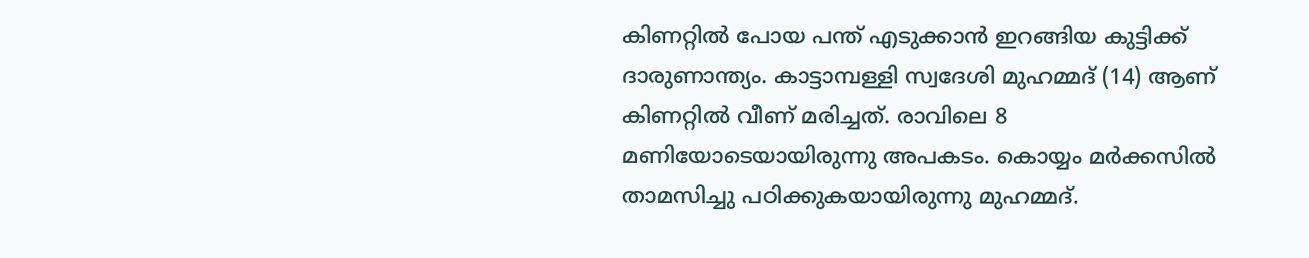കിണറ്റിൽ പോയ പന്ത് എടുക്കാൻ ഇറങ്ങിയ കുട്ടിക്ക് ദാരുണാന്ത്യം. കാട്ടാമ്പള്ളി സ്വദേശി മുഹമ്മദ് (14) ആണ് കിണറ്റിൽ വീണ് മരിച്ചത്. രാവിലെ 8 മണിയോടെയായിരുന്നു അപകടം. കൊയ്യം മർക്കസിൽ താമസിച്ചു പഠിക്കുകയായിരുന്നു മുഹമ്മദ്.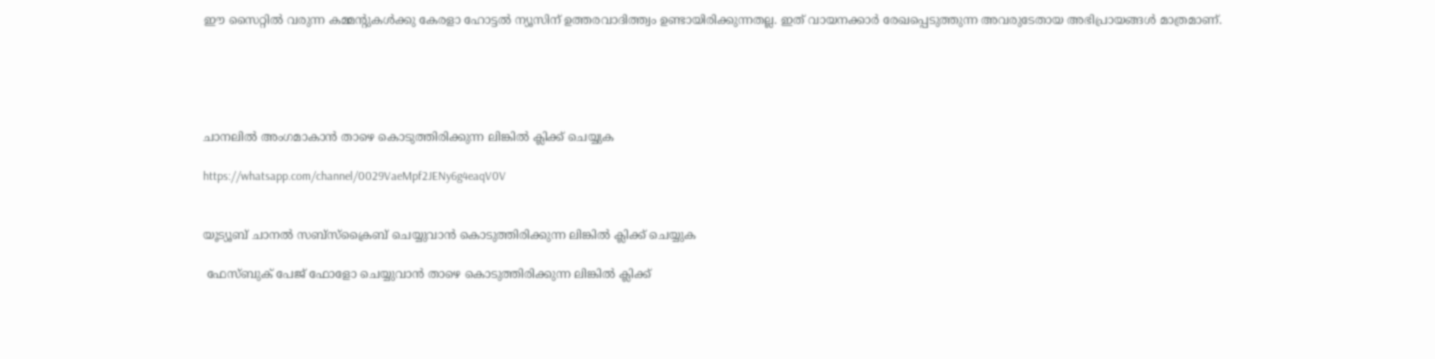ഈ സൈറ്റിൽ വരുന്ന കമ്മന്റുകൾക്കു കേരളാ ഹോട്ടൽ ന്യൂസിന് ഉത്തരവാദിത്ത്വം ഉണ്ടായിരിക്കുന്നതല്ല. ഇത് വായനക്കാർ രേഖപ്പെടുത്തുന്ന അവരുടേതായ അഭിപ്രായങ്ങൾ മാത്രമാണ്.





ചാനലിൽ അംഗമാകാൻ താഴെ കൊടുത്തിരിക്കുന്ന ലിങ്കിൽ ക്ലിക്ക് ചെയ്യുക

https://whatsapp.com/channel/0029VaeMpf2JENy6g4eaqV0V


യൂട്യൂബ് ചാനൽ സബ്സ്ക്രൈബ് ചെയ്യുവാൻ കൊടുത്തിരിക്കുന്ന ലിങ്കിൽ ക്ലിക്ക് ചെയ്യുക

 ഫേസ്ബുക് പേജ് ഫോളോ ചെയ്യുവാൻ താഴെ കൊടുത്തിരിക്കുന്ന ലിങ്കിൽ ക്ലിക്ക്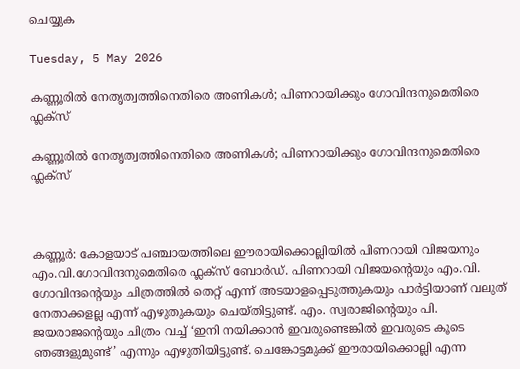ചെയ്യുക

Tuesday, 5 May 2026

കണ്ണൂരിൽ നേതൃത്വത്തിനെതിരെ അണികൾ; പിണറായിക്കും ഗോവിന്ദനുമെതിരെ ഫ്ലക്സ്

കണ്ണൂരിൽ നേതൃത്വത്തിനെതിരെ അണികൾ; പിണറായിക്കും ഗോവിന്ദനുമെതിരെ ഫ്ലക്സ്



കണ്ണൂർ: കോളയാട് പഞ്ചായത്തിലെ ഈരായിക്കൊല്ലിയിൽ പിണറായി വിജയനും എം.വി.ഗോവിന്ദനുമെതിരെ ഫ്ലക്സ് ബോർഡ്. പിണറായി വിജയന്റെയും എം.വി. ഗോവിന്ദന്റെയും ചിത്രത്തിൽ തെറ്റ് എന്ന് അടയാളപ്പെടുത്തുകയും പാർട്ടിയാണ് വലുത് നേതാക്കളല്ല എന്ന് എഴുതുകയും ചെയ്തിട്ടുണ്ട്. എം. സ്വരാജിന്റെയും പി. ജയരാജന്റെയും ചിത്രം വച്ച് ‘ഇനി നയിക്കാൻ ഇവരുണ്ടെങ്കിൽ ഇവരുടെ കൂടെ ഞങ്ങളുമുണ്ട്’ എന്നും എഴുതിയിട്ടുണ്ട്. ചെങ്കോട്ടമുക്ക് ഈരായിക്കൊല്ലി എന്ന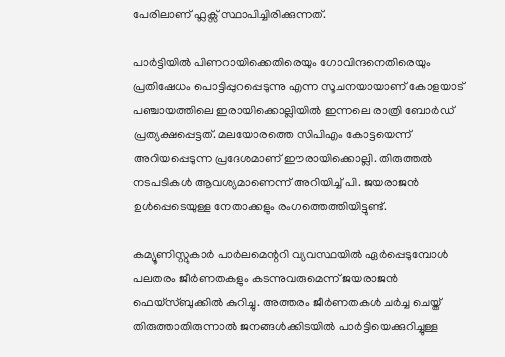പേരിലാണ് ഫ്ലക്സ് സ്ഥാപിച്ചിരിക്കുന്നത്.

പാർട്ടിയിൽ പിണറായിക്കെതിരെയും ഗോവിന്ദനെതിരെയും പ്രതിഷേധം പൊട്ടിപ്പുറപ്പെടുന്നു എന്ന സൂചനയായാണ് കോളയാട് പഞ്ചായത്തിലെ ഇരായിക്കൊല്ലിയിൽ ഇന്നലെ രാത്രി ബോർഡ് പ്രത്യക്ഷപ്പെട്ടത്. മലയോരത്തെ സിപിഎം കോട്ടയെന്ന് അറിയപ്പെടുന്ന പ്രദേശമാണ് ഈരായിക്കൊല്ലി. തിരുത്തൽ നടപടികൾ ആവശ്യമാണെന്ന് അറിയിച്ച് പി. ജയരാജൻ ഉൾപ്പെടെയുള്ള നേതാക്കളും രംഗത്തെത്തിയിട്ടുണ്ട്.

കമ്യൂണിസ്റ്റുകാർ പാർലമെന്ററി വ്യവസ്ഥയിൽ ഏർപ്പെടുമ്പോൾ പലതരം ജീർണതകളും കടന്നുവരുമെന്ന് ജയരാജൻ ഫെയ്സ്ബുക്കിൽ‌ കുറിച്ചു. അത്തരം ജീർണതകൾ ചർച്ച ചെയ്ത് തിരുത്താതിരുന്നാൽ ജനങ്ങൾക്കിടയിൽ പാർട്ടിയെക്കുറിച്ചുള്ള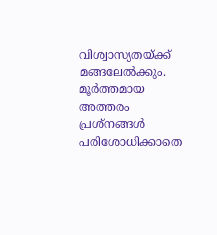വിശ്വാസ്യതയ്ക്ക് മങ്ങലേൽക്കും. മൂർത്തമായ അത്തരം പ്രശ്നങ്ങൾ പരിശോധിക്കാതെ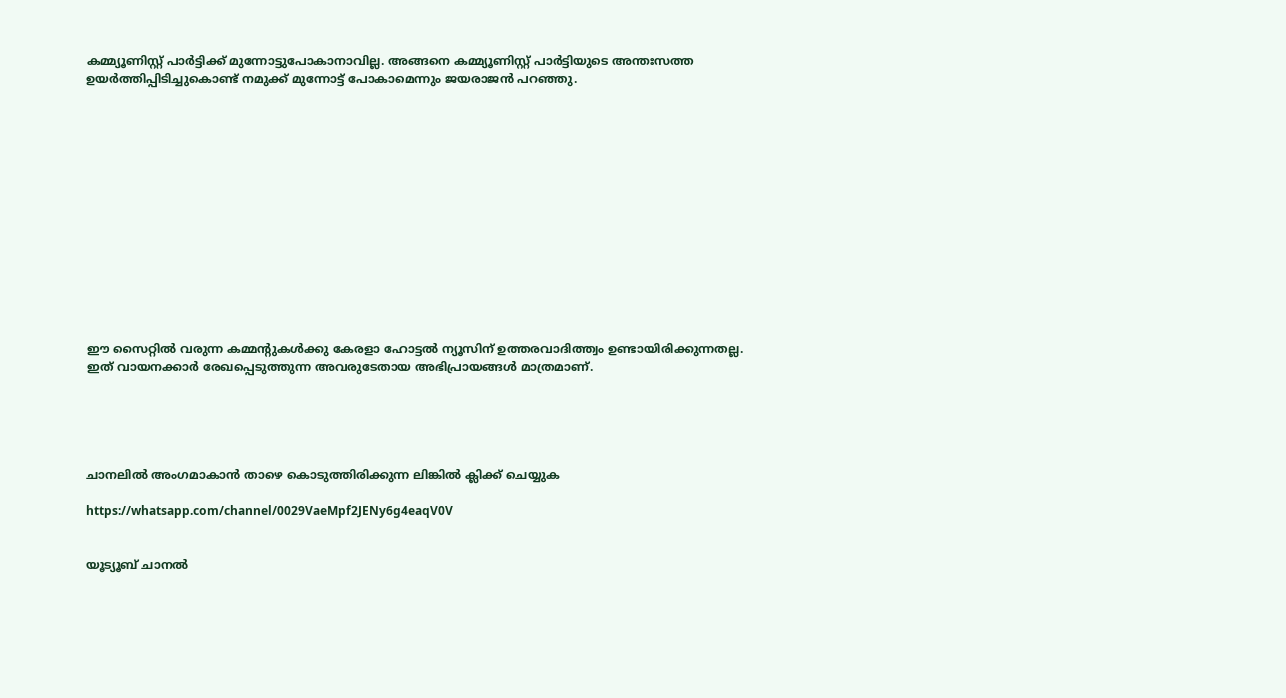കമ്മ്യൂണിസ്റ്റ് പാർട്ടിക്ക് മുന്നോട്ടുപോകാനാവില്ല. അങ്ങനെ കമ്മ്യൂണിസ്റ്റ് പാർട്ടിയുടെ അന്തഃസത്ത ഉയർത്തിപ്പിടിച്ചുകൊണ്ട് നമുക്ക് മുന്നോട്ട് പോകാമെന്നും ജയരാജൻ പറഞ്ഞു.














ഈ സൈറ്റിൽ വരുന്ന കമ്മന്റുകൾക്കു കേരളാ ഹോട്ടൽ ന്യൂസിന് ഉത്തരവാദിത്ത്വം ഉണ്ടായിരിക്കുന്നതല്ല. ഇത് വായനക്കാർ രേഖപ്പെടുത്തുന്ന അവരുടേതായ അഭിപ്രായങ്ങൾ മാത്രമാണ്.





ചാനലിൽ അംഗമാകാൻ താഴെ കൊടുത്തിരിക്കുന്ന ലിങ്കിൽ ക്ലിക്ക് ചെയ്യുക

https://whatsapp.com/channel/0029VaeMpf2JENy6g4eaqV0V


യൂട്യൂബ് ചാനൽ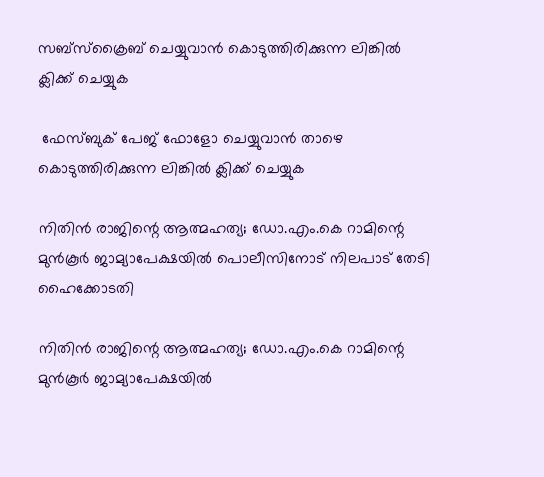സബ്സ്ക്രൈബ് ചെയ്യുവാൻ കൊടുത്തിരിക്കുന്ന ലിങ്കിൽ ക്ലിക്ക് ചെയ്യുക

 ഫേസ്ബുക് പേജ് ഫോളോ ചെയ്യുവാൻ താഴെ കൊടുത്തിരിക്കുന്ന ലിങ്കിൽ ക്ലിക്ക് ചെയ്യുക

നിതിൻ രാജിന്റെ ആത്മഹത്യ; ഡോ.എം.കെ റാമിന്റെ മുൻകൂർ ജാമ്യാപേക്ഷയിൽ പൊലീസിനോട് നിലപാട് തേടി ഹൈക്കോടതി

നിതിൻ രാജിന്റെ ആത്മഹത്യ; ഡോ.എം.കെ റാമിന്റെ മുൻകൂർ ജാമ്യാപേക്ഷയിൽ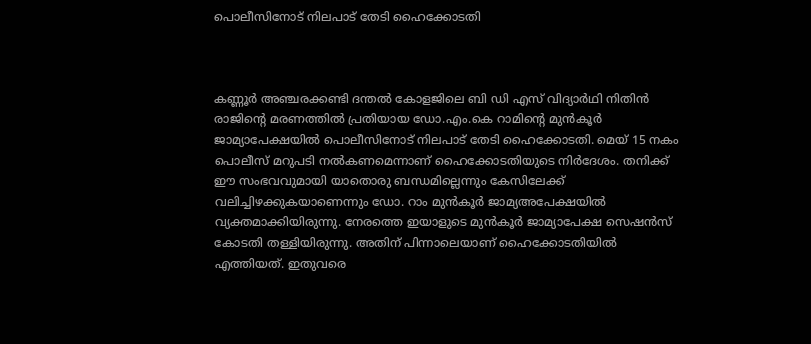പൊലീസിനോട് നിലപാട് തേടി ഹൈക്കോടതി



കണ്ണൂർ അഞ്ചരക്കണ്ടി ദന്തൽ കോളജിലെ ബി ഡി എസ് വിദ്യാർഥി നിതിൻ രാജിന്റെ മരണത്തിൽ പ്രതിയായ ഡോ.എം.കെ റാമിന്റെ മുൻകൂർ ജാമ്യാപേക്ഷയിൽ പൊലീസിനോട് നിലപാട് തേടി ഹൈക്കോടതി. മെയ് 15 നകം പൊലീസ് മറുപടി നൽകണമെന്നാണ് ഹൈക്കോടതിയുടെ നിർദേശം. തനിക്ക് ഈ സംഭവവുമായി യാതൊരു ബന്ധമില്ലെന്നും കേസിലേക്ക് വലിച്ചിഴക്കുകയാണെന്നും ഡോ. റാം മുൻകൂർ ജാമ്യഅപേക്ഷയിൽ വ്യക്തമാക്കിയിരുന്നു. നേരത്തെ ഇയാളുടെ മുൻ‌കൂർ ജാമ്യാപേക്ഷ സെഷൻസ് കോടതി തള്ളിയിരുന്നു. അതിന് പിന്നാലെയാണ് ഹൈക്കോടതിയിൽ എത്തിയത്. ഇതുവരെ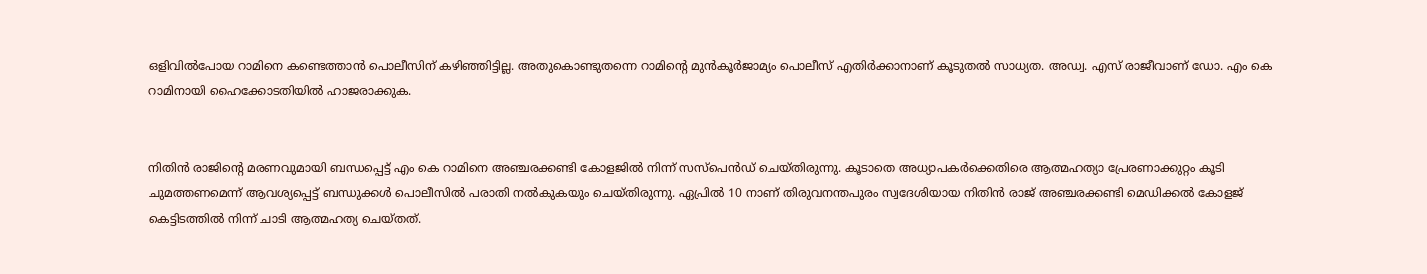ഒളിവിൽപോയ റാമിനെ കണ്ടെത്താൻ പൊലീസിന് കഴിഞ്ഞിട്ടില്ല. അതുകൊണ്ടുതന്നെ റാമിന്റെ മുൻകൂർജാമ്യം പൊലീസ് എതിർക്കാനാണ് കൂടുതൽ സാധ്യത. അഡ്വ. എസ് രാജീവാണ് ഡോ. എം കെ റാമിനായി ഹൈക്കോടതിയിൽ ഹാജരാക്കുക.


നിതിൻ രാജിന്റെ മരണവുമായി ബന്ധപ്പെട്ട് എം കെ റാമിനെ അഞ്ചരക്കണ്ടി കോളജിൽ നിന്ന് സസ്‌പെൻഡ് ചെയ്തിരുന്നു. കൂടാതെ അധ്യാപകർക്കെതിരെ ആത്മഹത്യാ പ്രേരണാക്കുറ്റം കൂടി ചുമത്തണമെന്ന് ആവശ്യപ്പെട്ട് ബന്ധുക്കൾ പൊലീസിൽ പരാതി നൽകുകയും ചെയ്‌തിരുന്നു. ഏപ്രിൽ 10 നാണ് തിരുവനന്തപുരം സ്വദേശിയായ നിതിൻ രാജ് അഞ്ചരക്കണ്ടി മെഡിക്കൽ കോളജ് കെട്ടിടത്തിൽ നിന്ന് ചാടി ആത്മഹത്യ ചെയ്തത്.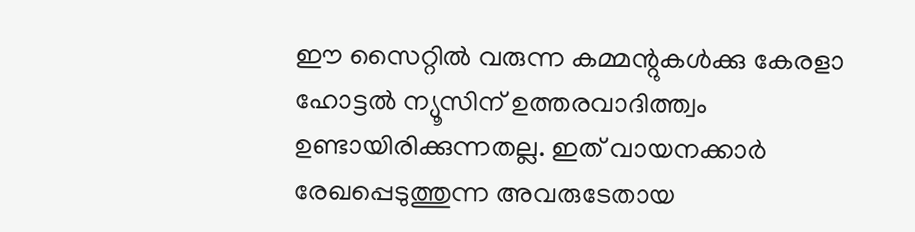ഈ സൈറ്റിൽ വരുന്ന കമ്മന്റുകൾക്കു കേരളാ ഹോട്ടൽ ന്യൂസിന് ഉത്തരവാദിത്ത്വം ഉണ്ടായിരിക്കുന്നതല്ല. ഇത് വായനക്കാർ രേഖപ്പെടുത്തുന്ന അവരുടേതായ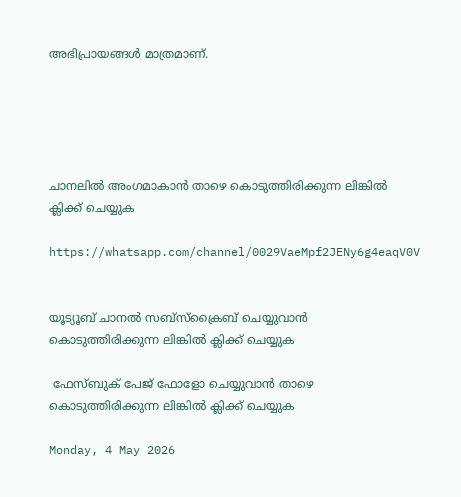അഭിപ്രായങ്ങൾ മാത്രമാണ്.





ചാനലിൽ അംഗമാകാൻ താഴെ കൊടുത്തിരിക്കുന്ന ലിങ്കിൽ ക്ലിക്ക് ചെയ്യുക

https://whatsapp.com/channel/0029VaeMpf2JENy6g4eaqV0V


യൂട്യൂബ് ചാനൽ സബ്സ്ക്രൈബ് ചെയ്യുവാൻ കൊടുത്തിരിക്കുന്ന ലിങ്കിൽ ക്ലിക്ക് ചെയ്യുക

 ഫേസ്ബുക് പേജ് ഫോളോ ചെയ്യുവാൻ താഴെ കൊടുത്തിരിക്കുന്ന ലിങ്കിൽ ക്ലിക്ക് ചെയ്യുക

Monday, 4 May 2026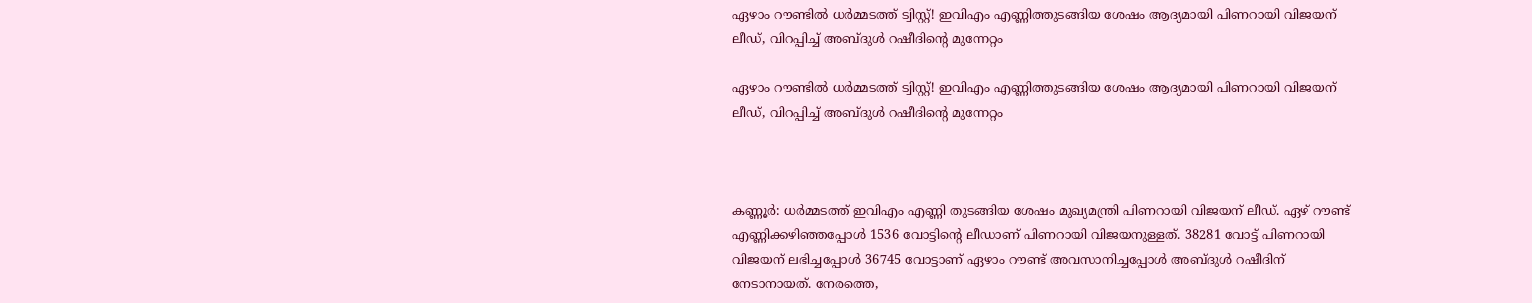ഏഴാം റൗണ്ടിൽ ധര്‍മ്മടത്ത് ട്വിസ്റ്റ്! ഇവിഎം എണ്ണിത്തുടങ്ങിയ ശേഷം ആദ്യമായി പിണറായി വിജയന് ലീഡ്, വിറപ്പിച്ച് അബ്‍ദുൾ റഷീദിന്‍റെ മുന്നേറ്റം

ഏഴാം റൗണ്ടിൽ ധര്‍മ്മടത്ത് ട്വിസ്റ്റ്! ഇവിഎം എണ്ണിത്തുടങ്ങിയ ശേഷം ആദ്യമായി പിണറായി വിജയന് ലീഡ്, വിറപ്പിച്ച് അബ്‍ദുൾ റഷീദിന്‍റെ മുന്നേറ്റം



കണ്ണൂര്‍: ധര്‍മ്മടത്ത് ഇവിഎം എണ്ണി തുടങ്ങിയ ശേഷം മുഖ്യമന്ത്രി പിണറായി വിജയന് ലീഡ്. ഏഴ് റൗണ്ട് എണ്ണിക്കഴിഞ്ഞപ്പോൾ 1536 വോട്ടിന്‍റെ ലീഡാണ് പിണറായി വിജയനുള്ളത്. 38281 വോട്ട് പിണറായി വിജയന് ലഭിച്ചപ്പോൾ 36745 വോട്ടാണ് ഏഴാം റൗണ്ട് അവസാനിച്ചപ്പോൾ അബ്‍ദുൾ റഷീദിന് നേടാനായത്. നേരത്തെ,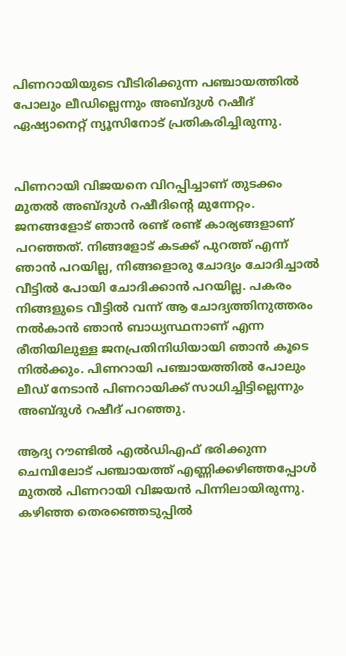പിണറായിയുടെ വീടിരിക്കുന്ന പഞ്ചായത്തിൽ പോലും ലീഡില്ലെന്നും അബ്‍ദുൾ റഷീദ് ഏഷ്യാനെറ്റ് ന്യൂസിനോട് പ്രതികരിച്ചിരുന്നു.


പിണറായി വിജയനെ വിറപ്പിച്ചാണ് തുടക്കം മുതൽ അബ്ദുൾ റഷീദിന്റെ മുന്നേറ്റം. ജനങ്ങളോട് ഞാൻ രണ്ട് രണ്ട് കാര്യങ്ങളാണ് പറഞ്ഞത്. നിങ്ങളോട് കടക്ക് പുറത്ത് എന്ന് ഞാൻ പറയില്ല, നിങ്ങളൊരു ചോദ്യം ചോദിച്ചാൽ വീട്ടിൽ പോയി ചോദിക്കാൻ പറയില്ല. പകരം നിങ്ങളുടെ വീട്ടിൽ വന്ന് ആ ചോദ്യത്തിനുത്തരം നൽകാൻ ഞാൻ ബാധ്യസ്ഥനാണ് എന്ന രീതിയിലുള്ള ജനപ്രതിനിധിയായി ഞാൻ കൂടെ നിൽക്കും. പിണറായി പഞ്ചായത്തിൽ പോലും ലീഡ് നേടാൻ പിണറായിക്ക് സാധിച്ചിട്ടില്ലെന്നും അബ്ദുള്‍ റഷീദ് പറഞ്ഞു.

ആദ്യ റൗണ്ടില്‍ എല്‍ഡിഎഫ് ഭരിക്കുന്ന ചെമ്പിലോട് പഞ്ചായത്ത് എണ്ണിക്കഴിഞ്ഞപ്പോള്‍ മുതല്‍ പിണറായി വിജയന്‍ പിന്നിലായിരുന്നു. കഴിഞ്ഞ തെരഞ്ഞെടുപ്പില്‍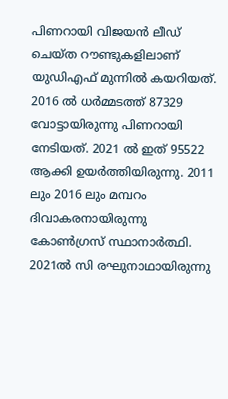പിണറായി വിജയന്‍ ലീഡ് ചെയ്ത റൗണ്ടുകളിലാണ് യുഡിഎഫ് മുന്നില്‍ കയറിയത്. 2016 ല്‍ ധര്‍മ്മടത്ത് 87329 വോട്ടായിരുന്നു പിണറായി നേടിയത്. 2021 ല്‍ ഇത് 95522 ആക്കി ഉയര്‍ത്തിയിരുന്നു. 2011 ലും 2016 ലും മമ്പറം ദിവാകരനായിരുന്നു കോണ്‍ഗ്രസ് സ്ഥാനാര്‍ത്ഥി. 2021ല്‍ സി രഘുനാഥായിരുന്നു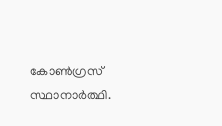കോണ്‍ഗ്രസ് സ്ഥാനാര്‍ത്ഥി.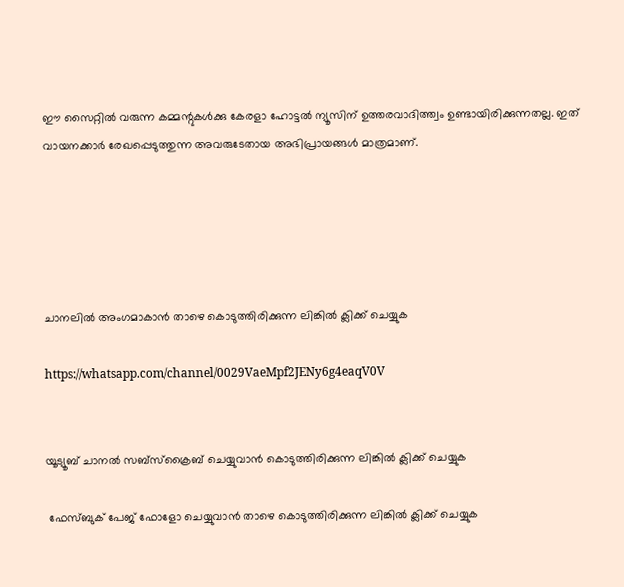ഈ സൈറ്റിൽ വരുന്ന കമ്മന്റുകൾക്കു കേരളാ ഹോട്ടൽ ന്യൂസിന് ഉത്തരവാദിത്ത്വം ഉണ്ടായിരിക്കുന്നതല്ല. ഇത് വായനക്കാർ രേഖപ്പെടുത്തുന്ന അവരുടേതായ അഭിപ്രായങ്ങൾ മാത്രമാണ്.





ചാനലിൽ അംഗമാകാൻ താഴെ കൊടുത്തിരിക്കുന്ന ലിങ്കിൽ ക്ലിക്ക് ചെയ്യുക

https://whatsapp.com/channel/0029VaeMpf2JENy6g4eaqV0V


യൂട്യൂബ് ചാനൽ സബ്സ്ക്രൈബ് ചെയ്യുവാൻ കൊടുത്തിരിക്കുന്ന ലിങ്കിൽ ക്ലിക്ക് ചെയ്യുക

 ഫേസ്ബുക് പേജ് ഫോളോ ചെയ്യുവാൻ താഴെ കൊടുത്തിരിക്കുന്ന ലിങ്കിൽ ക്ലിക്ക് ചെയ്യുക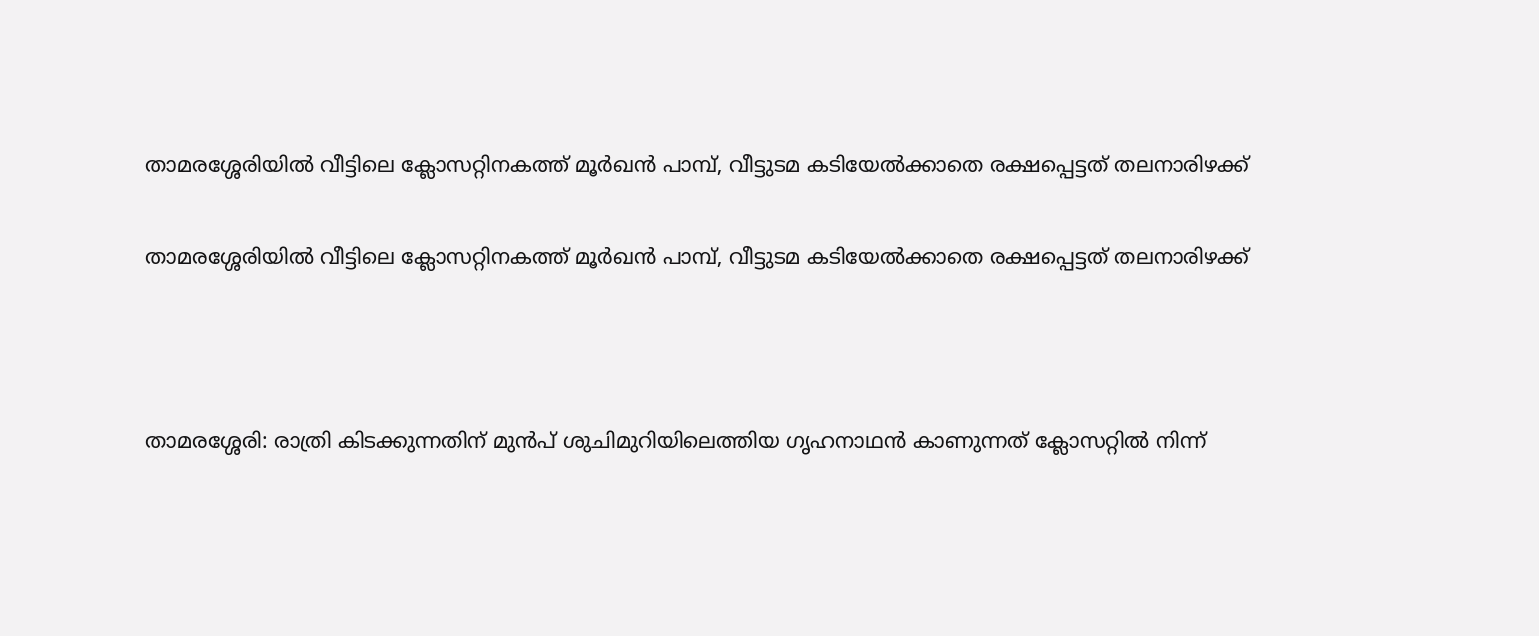താമരശ്ശേരിയിൽ വീട്ടിലെ ക്ലോസറ്റിനകത്ത് മൂർഖൻ പാമ്പ്, വീട്ടുടമ കടിയേൽക്കാതെ രക്ഷപ്പെട്ടത് തലനാരിഴക്ക്

താമരശ്ശേരിയിൽ വീട്ടിലെ ക്ലോസറ്റിനകത്ത് മൂർഖൻ പാമ്പ്, വീട്ടുടമ കടിയേൽക്കാതെ രക്ഷപ്പെട്ടത് തലനാരിഴക്ക്



താമരശ്ശേരി: രാത്രി കിടക്കുന്നതിന് മുൻപ് ശുചിമുറിയിലെത്തിയ ഗൃഹനാഥൻ കാണുന്നത് ക്ലോസറ്റിൽ നിന്ന്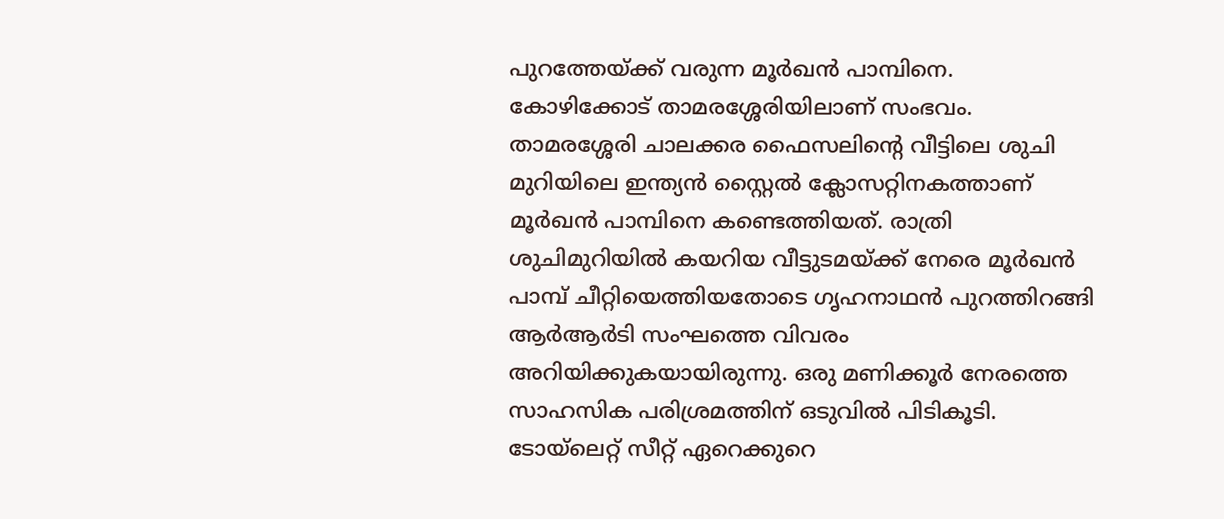പുറത്തേയ്ക്ക് വരുന്ന മൂർഖൻ പാമ്പിനെ. കോഴിക്കോട് താമരശ്ശേരിയിലാണ് സംഭവം. താമരശ്ശേരി ചാലക്കര ഫൈസലിൻ്റെ വീട്ടിലെ ശുചി മുറിയിലെ ഇന്ത്യൻ സ്റ്റൈൽ ക്ലോസറ്റിനകത്താണ് മൂർഖൻ പാമ്പിനെ കണ്ടെത്തിയത്. രാത്രി ശുചിമുറിയിൽ കയറിയ വീട്ടുടമയ്ക്ക് നേരെ മൂർഖൻ പാമ്പ് ചീറ്റിയെത്തിയതോടെ ഗൃഹനാഥൻ പുറത്തിറങ്ങി ആർആർടി സംഘത്തെ വിവരം അറിയിക്കുകയായിരുന്നു. ഒരു മണിക്കൂർ നേരത്തെ സാഹസിക പരിശ്രമത്തിന് ഒടുവിൽ പിടികൂടി. ടോയ്ലെറ്റ് സീറ്റ് ഏറെക്കുറെ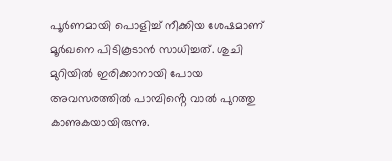പൂർണമായി പൊളിച്ച് നീക്കിയ ശേഷമാണ് മൂർഖനെ പിടികൂടാൻ സാധിച്ചത്. ശുചി മുറിയിൽ ഇരിക്കാനായി പോയ അവസരത്തിൽ പാമ്പിൻ്റെ വാൽ പുറത്തു കാണുകയായിരുന്നു.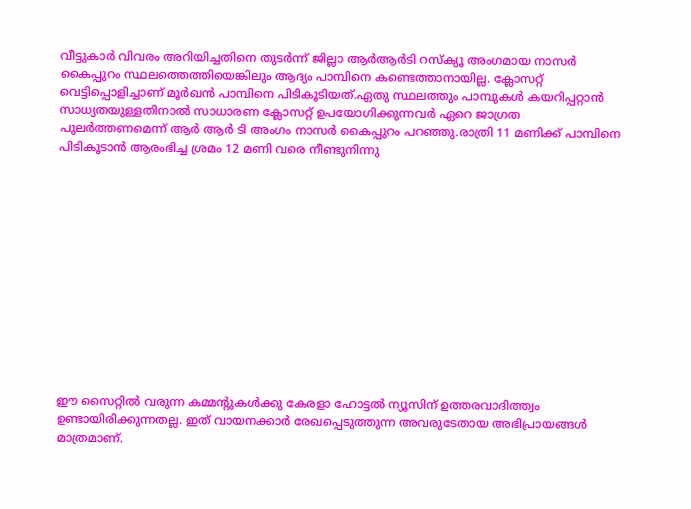വീട്ടുകാർ വിവരം അറിയിച്ചതിനെ തുടർന്ന് ജില്ലാ ആർആർടി റസ്ക്യൂ അംഗമായ നാസർ കൈപ്പുറം സ്ഥലത്തെത്തിയെങ്കിലും ആദ്യം പാമ്പിനെ കണ്ടെത്താനായില്ല. ക്ലോസറ്റ് വെട്ടിപ്പൊളിച്ചാണ് മൂർഖൻ പാമ്പിനെ പിടികൂടിയത്.ഏതു സ്ഥലത്തും പാമ്പുകൾ കയറിപ്പറ്റാൻ സാധ്യതയുള്ളതിനാൽ സാധാരണ ക്ലോസറ്റ് ഉപയോഗിക്കുന്നവർ ഏറെ ജാഗ്രത പുലർത്തണമെന്ന് ആർ ആർ ടി അംഗം നാസർ കൈപ്പുറം പറഞ്ഞു.രാത്രി 11 മണിക്ക് പാമ്പിനെ പിടികൂടാൻ ആരംഭിച്ച ശ്രമം 12 മണി വരെ നീണ്ടുനിന്നു













ഈ സൈറ്റിൽ വരുന്ന കമ്മന്റുകൾക്കു കേരളാ ഹോട്ടൽ ന്യൂസിന് ഉത്തരവാദിത്ത്വം ഉണ്ടായിരിക്കുന്നതല്ല. ഇത് വായനക്കാർ രേഖപ്പെടുത്തുന്ന അവരുടേതായ അഭിപ്രായങ്ങൾ മാത്രമാണ്.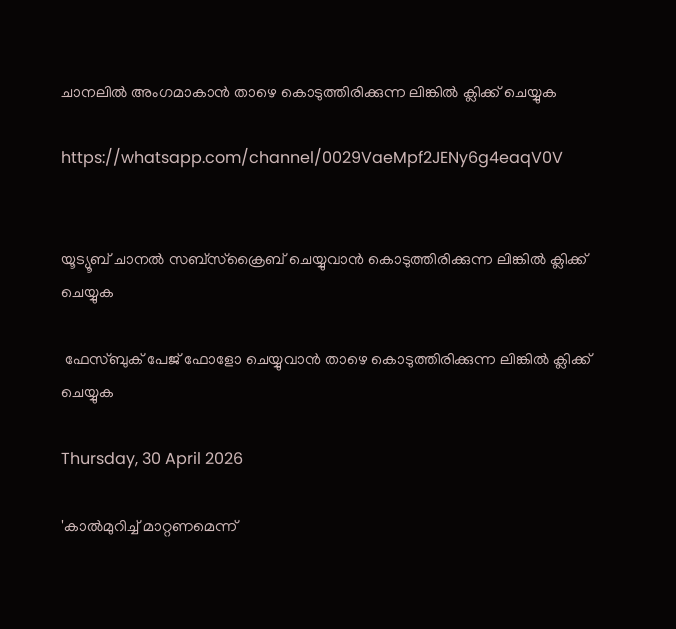ചാനലിൽ അംഗമാകാൻ താഴെ കൊടുത്തിരിക്കുന്ന ലിങ്കിൽ ക്ലിക്ക് ചെയ്യുക

https://whatsapp.com/channel/0029VaeMpf2JENy6g4eaqV0V


യൂട്യൂബ് ചാനൽ സബ്സ്ക്രൈബ് ചെയ്യുവാൻ കൊടുത്തിരിക്കുന്ന ലിങ്കിൽ ക്ലിക്ക് ചെയ്യുക

 ഫേസ്ബുക് പേജ് ഫോളോ ചെയ്യുവാൻ താഴെ കൊടുത്തിരിക്കുന്ന ലിങ്കിൽ ക്ലിക്ക് ചെയ്യുക

Thursday, 30 April 2026

'കാൽമുറിച്ച് മാറ്റണമെന്ന്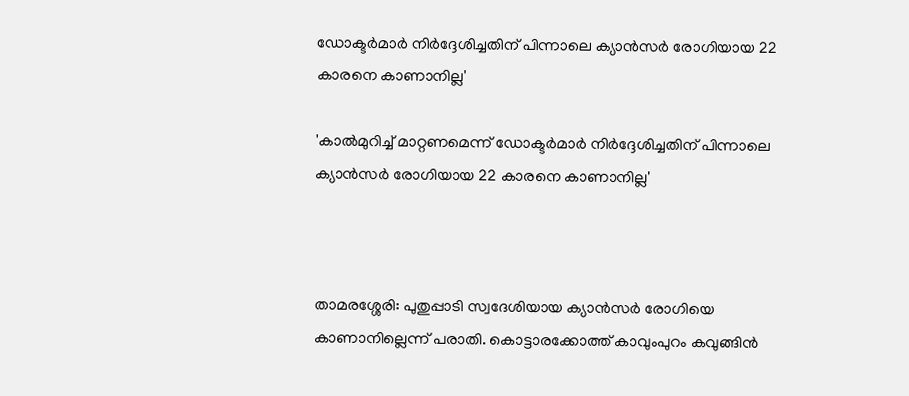ഡോക്ടർമാർ നിർദ്ദേശിച്ചതിന് പിന്നാലെ ക്യാൻസർ രോഗിയായ 22 കാരനെ കാണാനില്ല'

'കാൽമുറിച്ച് മാറ്റണമെന്ന് ഡോക്ടർമാർ നിർദ്ദേശിച്ചതിന് പിന്നാലെ ക്യാൻസർ രോഗിയായ 22 കാരനെ കാണാനില്ല'



താമരശ്ശേരി: പുതുപ്പാടി സ്വദേശിയായ ക്യാൻസർ രോഗിയെ കാണാനില്ലെന്ന് പരാതി. കൊട്ടാരക്കോത്ത് കാവുംപുറം കവുങ്ങിൻ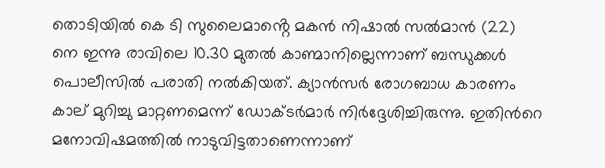തൊടിയിൽ കെ ടി സുലൈമാൻ്റെ മകൻ നിഷാൽ സൽമാൻ (22) നെ ഇന്നു രാവിലെ 10.30 മുതൽ കാണ്മാനില്ലെന്നാണ് ബന്ധുക്കൾ പൊലീസിൽ പരാതി നൽകിയത്. ക്യാൻസർ രോഗബാധ കാരണം കാല് മുറിച്ചു മാറ്റണമെന്ന് ഡോക്ടർമാർ നിർദ്ദേശിച്ചിരുന്നു. ഇതിന്‍റെ മനോവിഷമത്തിൽ നാടുവിട്ടതാണെന്നാണ്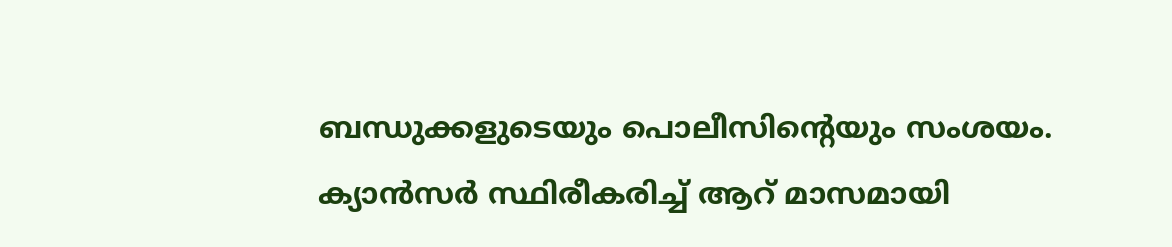ബന്ധുക്കളുടെയും പൊലീസിന്‍റെയും സംശയം. ക്യാൻസർ സ്ഥിരീകരിച്ച് ആറ് മാസമായി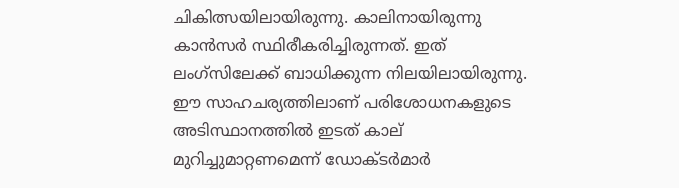ചികിത്സയിലായിരുന്നു. കാലിനായിരുന്നു കാൻസർ സ്ഥിരീകരിച്ചിരുന്നത്. ഇത് ലംഗ്സിലേക്ക് ബാധിക്കുന്ന നിലയിലായിരുന്നു. ഈ സാഹചര്യത്തിലാണ് പരിശോധനകളുടെ അടിസ്ഥാനത്തിൽ ഇടത് കാല് മുറിച്ചുമാറ്റണമെന്ന് ഡോക്ടർമാർ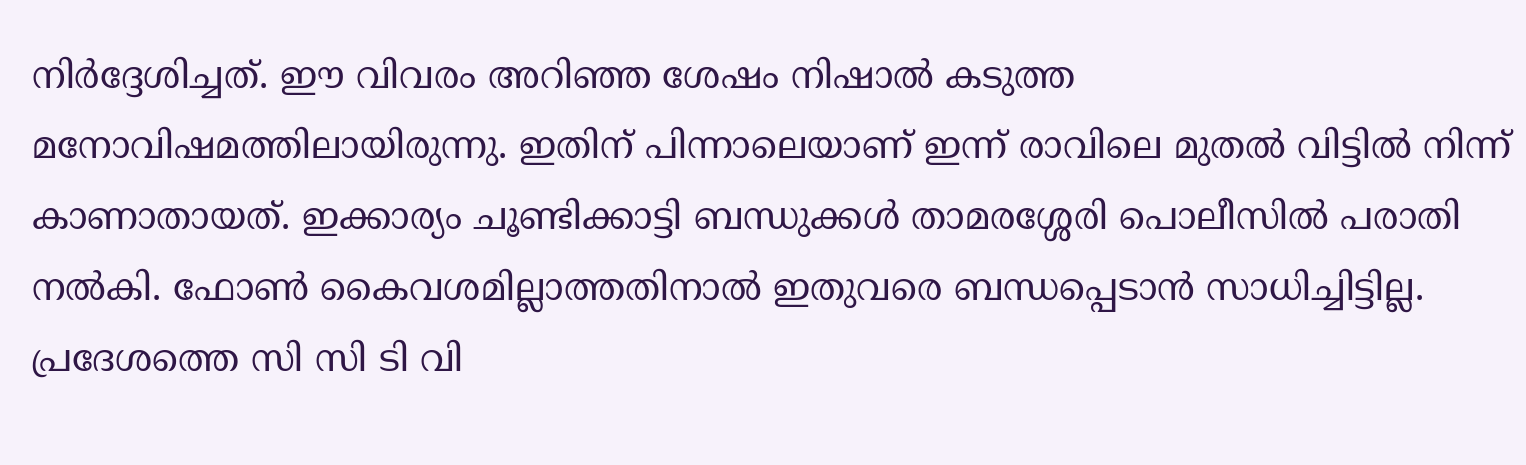നിർദ്ദേശിച്ചത്. ഈ വിവരം അറിഞ്ഞ ശേഷം നിഷാൽ കടുത്ത മനോവിഷമത്തിലായിരുന്നു. ഇതിന് പിന്നാലെയാണ് ഇന്ന് രാവിലെ മുതൽ വിട്ടിൽ നിന്ന് കാണാതായത്. ഇക്കാര്യം ചൂണ്ടിക്കാട്ടി ബന്ധുക്കൾ താമരശ്ശേരി പൊലീസിൽ പരാതി നൽകി. ഫോൺ കൈവശമില്ലാത്തതിനാൽ ഇതുവരെ ബന്ധപ്പെടാൻ സാധിച്ചിട്ടില്ല. പ്രദേശത്തെ സി സി ടി വി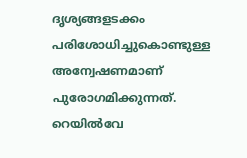ദൃശ്യങ്ങളടക്കം പരിശോധിച്ചുകൊണ്ടുള്ള അന്വേഷണമാണ് പുരോഗമിക്കുന്നത്. റെയിൽവേ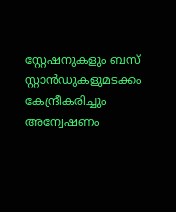സ്റ്റേഷനുകളും ബസ് സ്റ്റാൻഡുകളുമടക്കം കേന്ദ്രീകരിച്ചും അന്വേഷണം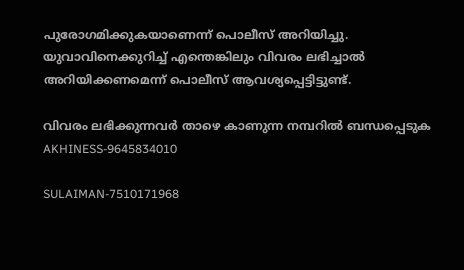പുരോഗമിക്കുകയാണെന്ന് പൊലീസ് അറിയിച്ചു. യുവാവിനെക്കുറിച്ച് എന്തെങ്കിലും വിവരം ലഭിച്ചാൽ അറിയിക്കണമെന്ന് പൊലീസ് ആവശ്യപ്പെട്ടിട്ടുണ്ട്.

വിവരം ലഭിക്കുന്നവർ താഴെ കാണുന്ന നമ്പറിൽ ബന്ധപ്പെടുക
AKHINESS-9645834010

SULAIMAN-7510171968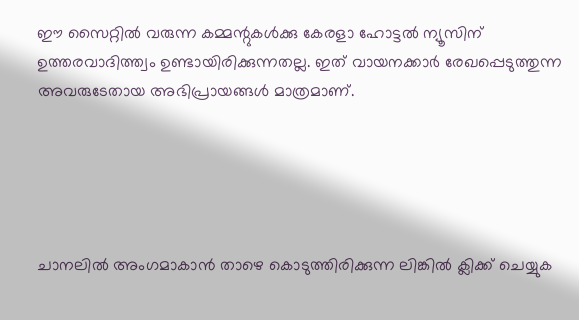ഈ സൈറ്റിൽ വരുന്ന കമ്മന്റുകൾക്കു കേരളാ ഹോട്ടൽ ന്യൂസിന് ഉത്തരവാദിത്ത്വം ഉണ്ടായിരിക്കുന്നതല്ല. ഇത് വായനക്കാർ രേഖപ്പെടുത്തുന്ന അവരുടേതായ അഭിപ്രായങ്ങൾ മാത്രമാണ്.





ചാനലിൽ അംഗമാകാൻ താഴെ കൊടുത്തിരിക്കുന്ന ലിങ്കിൽ ക്ലിക്ക് ചെയ്യുക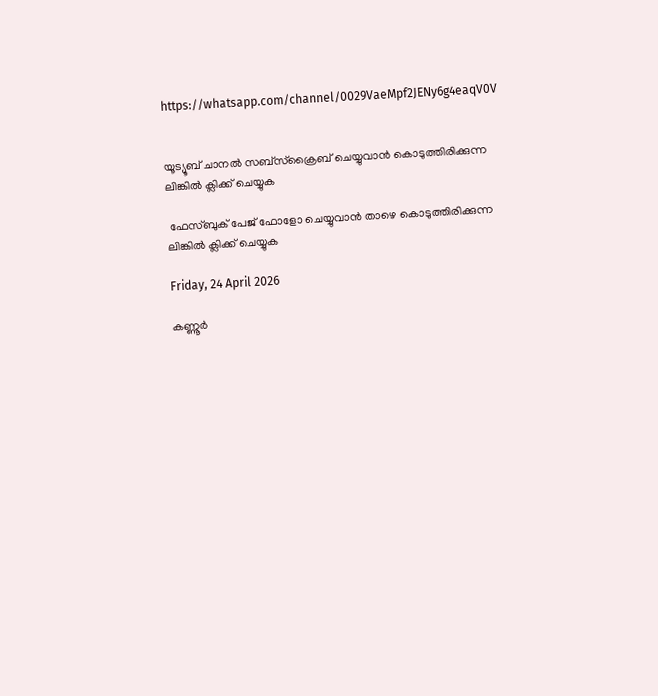https://whatsapp.com/channel/0029VaeMpf2JENy6g4eaqV0V


യൂട്യൂബ് ചാനൽ സബ്സ്ക്രൈബ് ചെയ്യുവാൻ കൊടുത്തിരിക്കുന്ന ലിങ്കിൽ ക്ലിക്ക് ചെയ്യുക

 ഫേസ്ബുക് പേജ് ഫോളോ ചെയ്യുവാൻ താഴെ കൊടുത്തിരിക്കുന്ന ലിങ്കിൽ ക്ലിക്ക് ചെയ്യുക

Friday, 24 April 2026

കണ്ണൂര്‍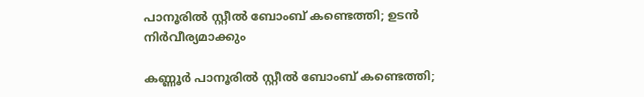പാനൂരില്‍ സ്റ്റീല്‍ ബോംബ് കണ്ടെത്തി; ഉടൻ നിർവീര്യമാക്കും

കണ്ണൂര്‍ പാനൂരില്‍ സ്റ്റീല്‍ ബോംബ് കണ്ടെത്തി;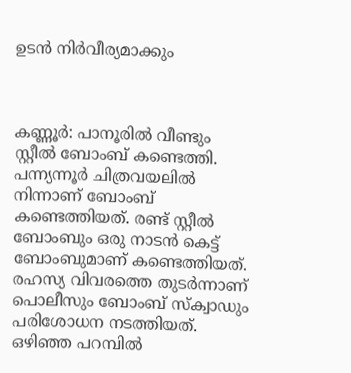ഉടൻ നിർവീര്യമാക്കും



കണ്ണൂര്‍: പാനൂരില്‍ വീണ്ടും സ്റ്റീല്‍ ബോംബ് കണ്ടെത്തി. പന്ന്യന്നൂര്‍ ചിത്രവയലില്‍ നിന്നാണ് ബോംബ് കണ്ടെത്തിയത്. രണ്ട് സ്റ്റീല്‍ ബോംബും ഒരു നാടന്‍ കെട്ട് ബോംബുമാണ് കണ്ടെത്തിയത്. രഹസ്യ വിവരത്തെ തുടര്‍ന്നാണ് പൊലീസും ബോംബ് സ്‌ക്വാഡും പരിശോധന നടത്തിയത്. ഒഴിഞ്ഞ പറമ്പില്‍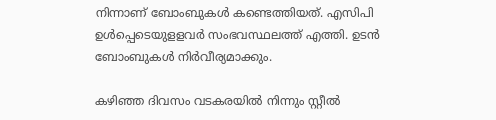നിന്നാണ് ബോംബുകള്‍ കണ്ടെത്തിയത്. എസിപി ഉള്‍പ്പെടെയുളളവര്‍ സംഭവസ്ഥലത്ത് എത്തി. ഉടന്‍ ബോംബുകള്‍ നിര്‍വീര്യമാക്കും.

കഴിഞ്ഞ ദിവസം വടകരയിൽ നിന്നും സ്റ്റീൽ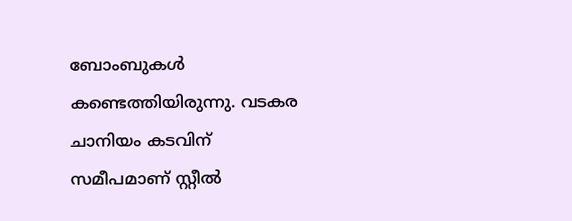ബോംബുകൾ കണ്ടെത്തിയിരുന്നു. വടകര ചാനിയം കടവിന് സമീപമാണ് സ്റ്റീൽ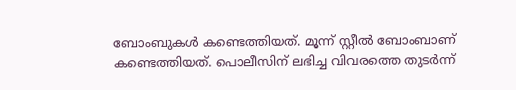ബോംബുകൾ കണ്ടെത്തിയത്. മൂന്ന് സ്റ്റീൽ ബോംബാണ് കണ്ടെത്തിയത്. പൊലീസിന് ലഭിച്ച വിവരത്തെ തുടർന്ന്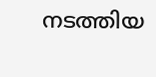നടത്തിയ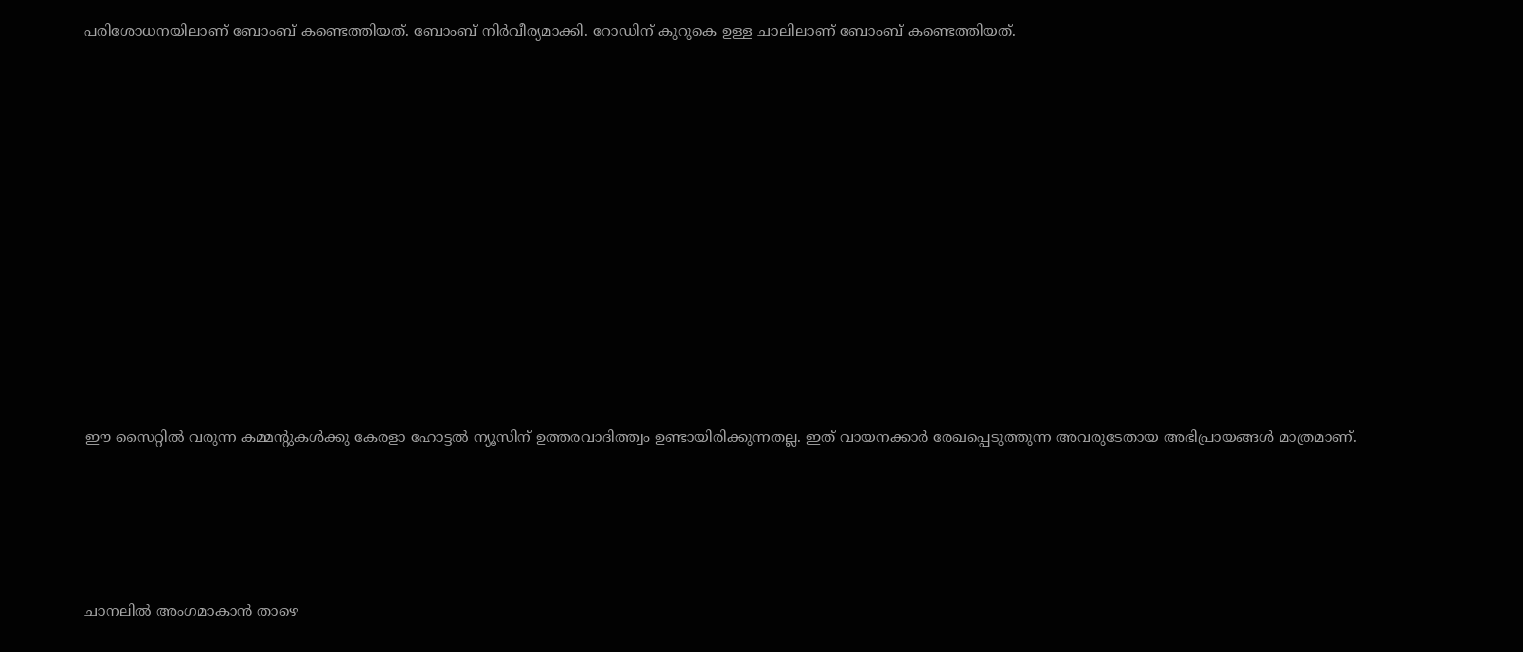പരിശോധനയിലാണ് ബോംബ് കണ്ടെത്തിയത്. ബോംബ് നിർവീര്യമാക്കി. റോഡിന് കുറുകെ ഉള്ള ചാലിലാണ് ബോംബ് കണ്ടെത്തിയത്.













ഈ സൈറ്റിൽ വരുന്ന കമ്മന്റുകൾക്കു കേരളാ ഹോട്ടൽ ന്യൂസിന് ഉത്തരവാദിത്ത്വം ഉണ്ടായിരിക്കുന്നതല്ല. ഇത് വായനക്കാർ രേഖപ്പെടുത്തുന്ന അവരുടേതായ അഭിപ്രായങ്ങൾ മാത്രമാണ്.





ചാനലിൽ അംഗമാകാൻ താഴെ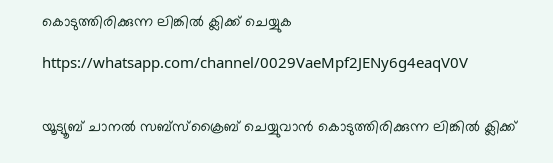കൊടുത്തിരിക്കുന്ന ലിങ്കിൽ ക്ലിക്ക് ചെയ്യുക

https://whatsapp.com/channel/0029VaeMpf2JENy6g4eaqV0V


യൂട്യൂബ് ചാനൽ സബ്സ്ക്രൈബ് ചെയ്യുവാൻ കൊടുത്തിരിക്കുന്ന ലിങ്കിൽ ക്ലിക്ക്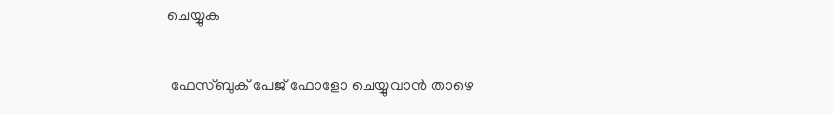ചെയ്യുക

 ഫേസ്ബുക് പേജ് ഫോളോ ചെയ്യുവാൻ താഴെ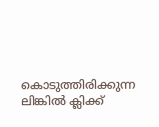കൊടുത്തിരിക്കുന്ന ലിങ്കിൽ ക്ലിക്ക്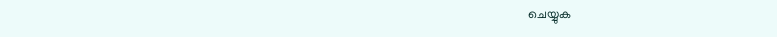ചെയ്യുക